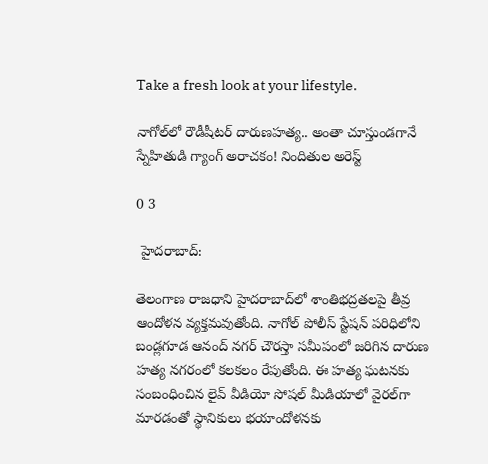Take a fresh look at your lifestyle.

నాగోల్‌లో రౌడీషీటర్ దారుణహత్య.. అంతా చూస్తుండగానే స్నేహితుడి గ్యాంగ్ అరాచకం! నిందితుల అరెస్ట్

0 3

 హైదరాబాద్:

తెలంగాణ రాజధాని హైదరాబాద్‌లో శాంతిభద్రతలపై తీవ్ర ఆందోళన వ్యక్తమవుతోంది. నాగోల్ పోలీస్ స్టేషన్ పరిధిలోని బండ్లగూడ ఆనంద్ నగర్ చౌరస్తా సమీపంలో జరిగిన దారుణ హత్య నగరంలో కలకలం రేపుతోంది. ఈ హత్య ఘటనకు సంబంధించిన లైవ్ వీడియో సోషల్ మీడియాలో వైరల్‌గా మారడంతో స్థానికులు భయాందోళనకు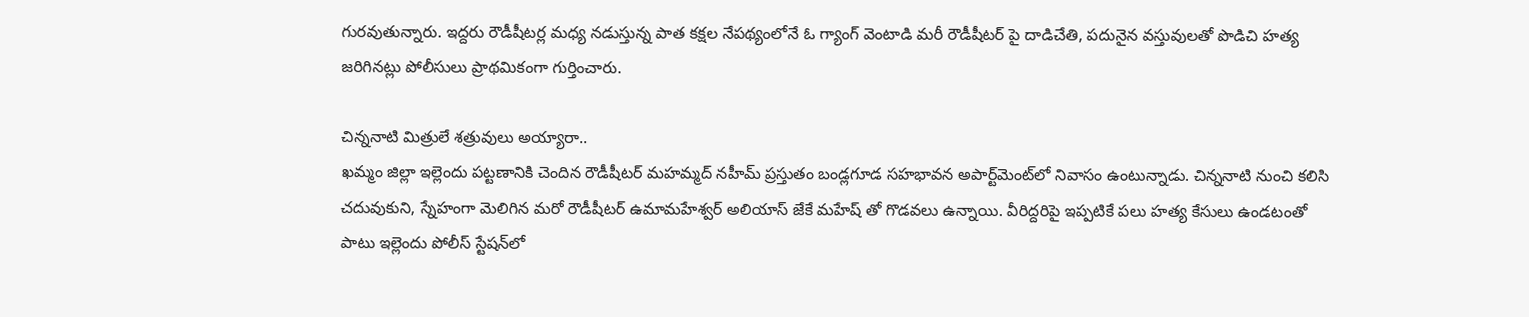గురవుతున్నారు. ఇద్దరు రౌడీషీటర్ల మధ్య నడుస్తున్న పాత కక్షల నేపథ్యంలోనే ఓ గ్యాంగ్ వెంటాడి మరీ రౌడీషీటర్ పై దాడిచేతి, పదునైన వస్తువులతో పొడిచి హత్య జరిగినట్లు పోలీసులు ప్రాథమికంగా గుర్తించారు.

చిన్ననాటి మిత్రులే శత్రువులు అయ్యారా..
ఖమ్మం జిల్లా ఇల్లెందు పట్టణానికి చెందిన రౌడీషీటర్ మహమ్మద్ నహీమ్ ప్రస్తుతం బండ్లగూడ సహభావన అపార్ట్‌మెంట్‌లో నివాసం ఉంటున్నాడు. చిన్ననాటి నుంచి కలిసి చదువుకుని, స్నేహంగా మెలిగిన మరో రౌడీషీటర్ ఉమామహేశ్వర్ అలియాస్ జేకే మహేష్ తో గొడవలు ఉన్నాయి. వీరిద్దరిపై ఇప్పటికే పలు హత్య కేసులు ఉండటంతో పాటు ఇల్లెందు పోలీస్ స్టేషన్‌లో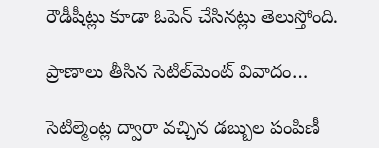రౌడీషీట్లు కూడా ఓపెన్ చేసినట్లు తెలుస్తోంది.

ప్రాణాలు తీసిన సెటిల్‌మెంట్ వివాదం…

సెటిల్మెంట్ల ద్వారా వచ్చిన డబ్బుల పంపిణీ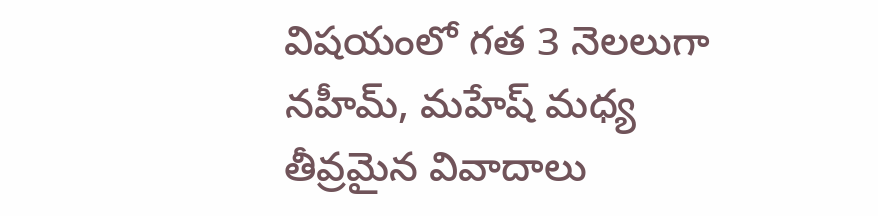విషయంలో గత 3 నెలలుగా నహీమ్, మహేష్ మధ్య తీవ్రమైన వివాదాలు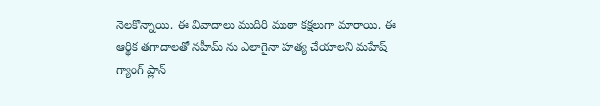నెలకొన్నాయి. ఈ వివాదాలు ముదిరి ముఠా కక్షలుగా మారాయి. ఈ ఆర్థిక తగాదాలతో నహీమ్ ను ఎలాగైనా హత్య చేయాలని మహేష్ గ్యాంగ్ ప్లాన్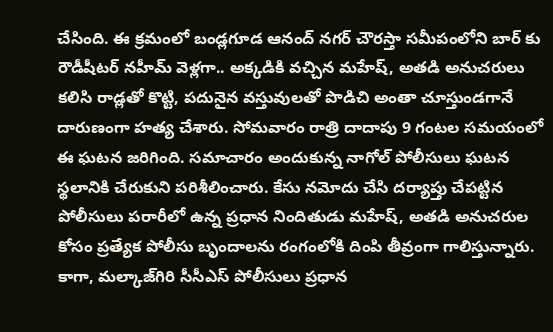చేసింది. ఈ క్రమంలో బండ్లగూడ ఆనంద్ నగర్ చౌరస్తా సమీపంలోని బార్ కు రౌడీషీటర్ నహీమ్ వెళ్లగా.. అక్కడికి వచ్చిన మహేష్, అతడి అనుచరులు కలిసి రాడ్లతో కొట్టి, పదునైన వస్తువులతో పొడిచి అంతా చూస్తుండగానే దారుణంగా హత్య చేశారు. సోమవారం రాత్రి దాదాపు 9 గంటల సమయంలో ఈ ఘటన జరిగింది. సమాచారం అందుకున్న నాగోల్ పోలీసులు ఘటన స్థలానికి చేరుకుని పరిశీలించారు. కేసు నమోదు చేసి దర్యాప్తు చేపట్టిన పోలీసులు పరారీలో ఉన్న ప్రధాన నిందితుడు మహేష్, అతడి అనుచరుల కోసం ప్రత్యేక పోలీసు బృందాలను రంగంలోకి దింపి తీవ్రంగా గాలిస్తున్నారు. కాగా, మల్కాజ్‌గిరి సీసీఎస్ పోలీసులు ప్రధాన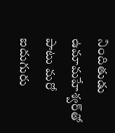నిందితుడు ఉమామహేశ్వర్‌తో పాటు మరో ఐదుగురు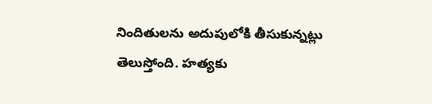నిందితులను అదుపులోకి తీసుకున్నట్లు తెలుస్తోంది. హత్యకు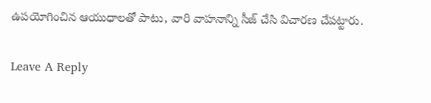ఉపయోగించిన ఆయుధాలతో పాటు, వారి వాహనాన్ని సీజ్ చేసి విచారణ చేపట్టారు.

Leave A Reply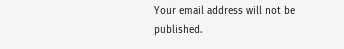Your email address will not be published.